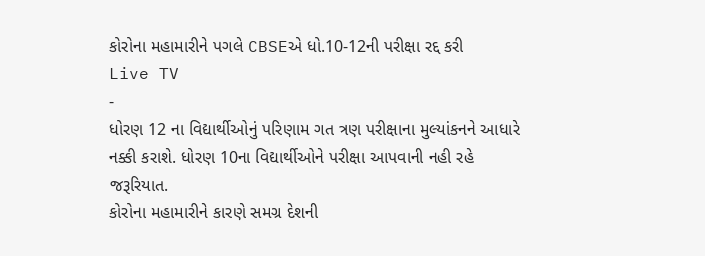કોરોના મહામારીને પગલે CBSEએ ધો.10-12ની પરીક્ષા રદ્દ કરી
Live TV
-
ધોરણ 12 ના વિદ્યાર્થીઓનું પરિણામ ગત ત્રણ પરીક્ષાના મુલ્યાંકનને આધારે નક્કી કરાશે. ધોરણ 10ના વિદ્યાર્થીઓને પરીક્ષા આપવાની નહી રહે જરૂરિયાત.
કોરોના મહામારીને કારણે સમગ્ર દેશની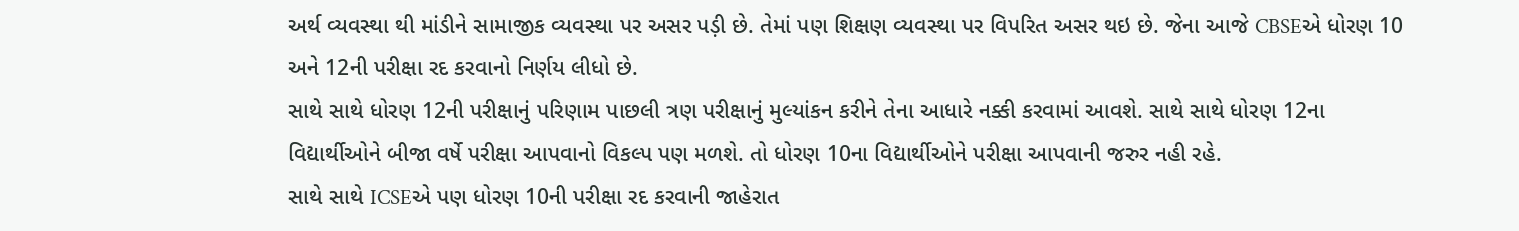અર્થ વ્યવસ્થા થી માંડીને સામાજીક વ્યવસ્થા પર અસર પડ઼ી છે. તેમાં પણ શિક્ષણ વ્યવસ્થા પર વિપરિત અસર થઇ છે. જેના આજે CBSEએ ધોરણ 10 અને 12ની પરીક્ષા રદ કરવાનો નિર્ણય લીધો છે.
સાથે સાથે ધોરણ 12ની પરીક્ષાનું પરિણામ પાછલી ત્રણ પરીક્ષાનું મુલ્યાંકન કરીને તેના આધારે નક્કી કરવામાં આવશે. સાથે સાથે ધોરણ 12ના વિદ્યાર્થીઓને બીજા વર્ષે પરીક્ષા આપવાનો વિકલ્પ પણ મળશે. તો ધોરણ 10ના વિદ્યાર્થીઓને પરીક્ષા આપવાની જરુર નહી રહે.
સાથે સાથે ICSEએ પણ ધોરણ 10ની પરીક્ષા રદ કરવાની જાહેરાત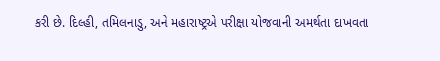કરી છે. દિલ્હી, તમિલનાડુ, અને મહારાષ્ટ્રએ પરીક્ષા યોજવાની અમર્થતા દાખવતા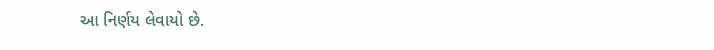આ નિર્ણય લેવાયો છે.